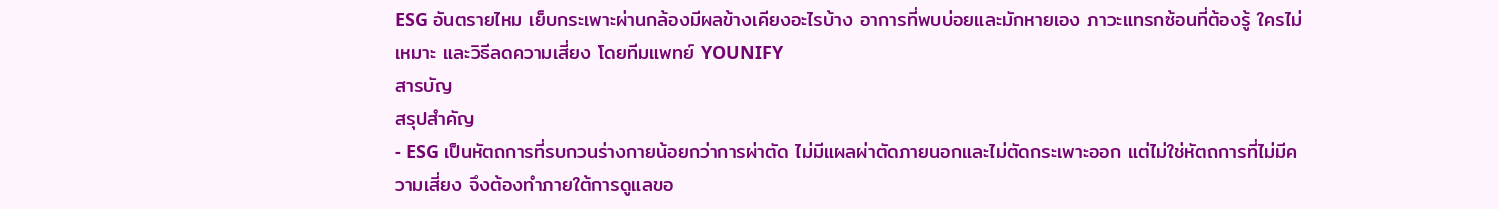ESG อันตรายไหม เย็บกระเพาะผ่านกล้องมีผลข้างเคียงอะไรบ้าง อาการที่พบบ่อยและมักหายเอง ภาวะแทรกซ้อนที่ต้องรู้ ใครไม่เหมาะ และวิธีลดความเสี่ยง โดยทีมแพทย์ YOUNIFY
สารบัญ
สรุปสำคัญ
- ESG เป็นหัตถการที่รบกวนร่างกายน้อยกว่าการผ่าตัด ไม่มีแผลผ่าตัดภายนอกและไม่ตัดกระเพาะออก แต่ไม่ใช่หัตถการที่ไม่มีความเสี่ยง จึงต้องทำภายใต้การดูแลขอ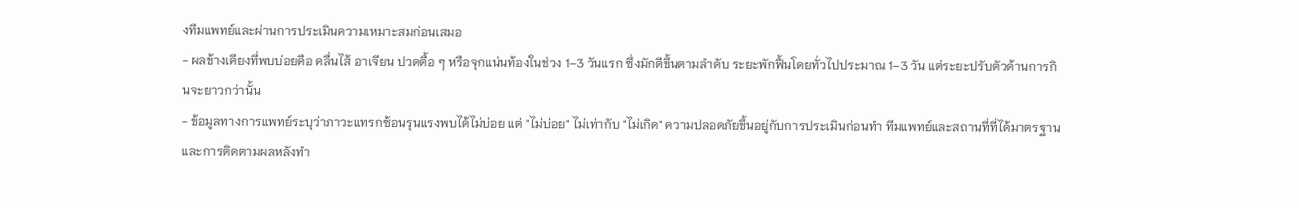งทีมแพทย์และผ่านการประเมินความเหมาะสมก่อนเสมอ
- ผลข้างเคียงที่พบบ่อยคือ คลื่นไส้ อาเจียน ปวดตื้อ ๆ หรือจุกแน่นท้องในช่วง 1–3 วันแรก ซึ่งมักดีขึ้นตามลำดับ ระยะพักฟื้นโดยทั่วไปประมาณ 1–3 วัน แต่ระยะปรับตัวด้านการกินจะยาวกว่านั้น
- ข้อมูลทางการแพทย์ระบุว่าภาวะแทรกซ้อนรุนแรงพบได้ไม่บ่อย แต่ "ไม่บ่อย" ไม่เท่ากับ "ไม่เกิด" ความปลอดภัยขึ้นอยู่กับการประเมินก่อนทำ ทีมแพทย์และสถานที่ที่ได้มาตรฐาน และการติดตามผลหลังทำ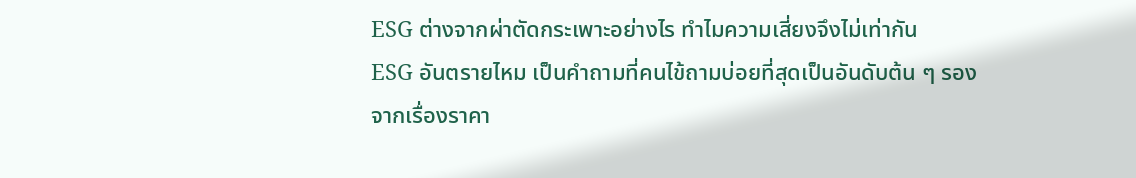ESG ต่างจากผ่าตัดกระเพาะอย่างไร ทำไมความเสี่ยงจึงไม่เท่ากัน
ESG อันตรายไหม เป็นคำถามที่คนไข้ถามบ่อยที่สุดเป็นอันดับต้น ๆ รองจากเรื่องราคา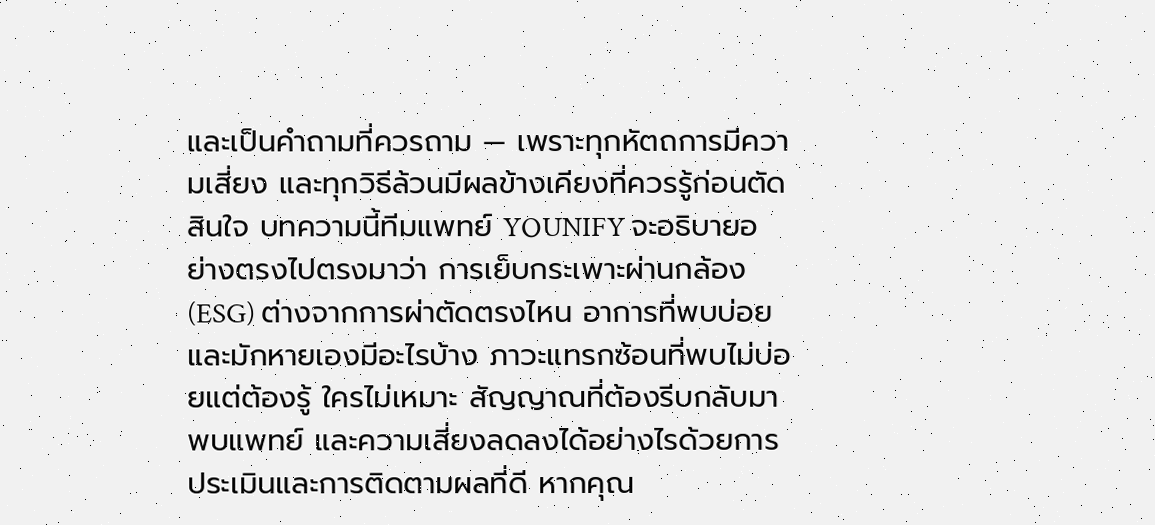และเป็นคำถามที่ควรถาม — เพราะทุกหัตถการมีความเสี่ยง และทุกวิธีล้วนมีผลข้างเคียงที่ควรรู้ก่อนตัดสินใจ บทความนี้ทีมแพทย์ YOUNIFY จะอธิบายอย่างตรงไปตรงมาว่า การเย็บกระเพาะผ่านกล้อง (ESG) ต่างจากการผ่าตัดตรงไหน อาการที่พบบ่อยและมักหายเองมีอะไรบ้าง ภาวะแทรกซ้อนที่พบไม่บ่อยแต่ต้องรู้ ใครไม่เหมาะ สัญญาณที่ต้องรีบกลับมาพบแพทย์ และความเสี่ยงลดลงได้อย่างไรด้วยการประเมินและการติดตามผลที่ดี หากคุณ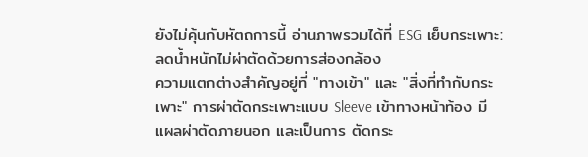ยังไม่คุ้นกับหัตถการนี้ อ่านภาพรวมได้ที่ ESG เย็บกระเพาะ: ลดน้ำหนักไม่ผ่าตัดด้วยการส่องกล้อง
ความแตกต่างสำคัญอยู่ที่ "ทางเข้า" และ "สิ่งที่ทำกับกระเพาะ" การผ่าตัดกระเพาะแบบ Sleeve เข้าทางหน้าท้อง มีแผลผ่าตัดภายนอก และเป็นการ ตัดกระ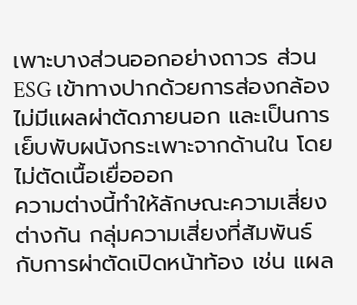เพาะบางส่วนออกอย่างถาวร ส่วน ESG เข้าทางปากด้วยการส่องกล้อง ไม่มีแผลผ่าตัดภายนอก และเป็นการ เย็บพับผนังกระเพาะจากด้านใน โดยไม่ตัดเนื้อเยื่อออก
ความต่างนี้ทำให้ลักษณะความเสี่ยงต่างกัน กลุ่มความเสี่ยงที่สัมพันธ์กับการผ่าตัดเปิดหน้าท้อง เช่น แผล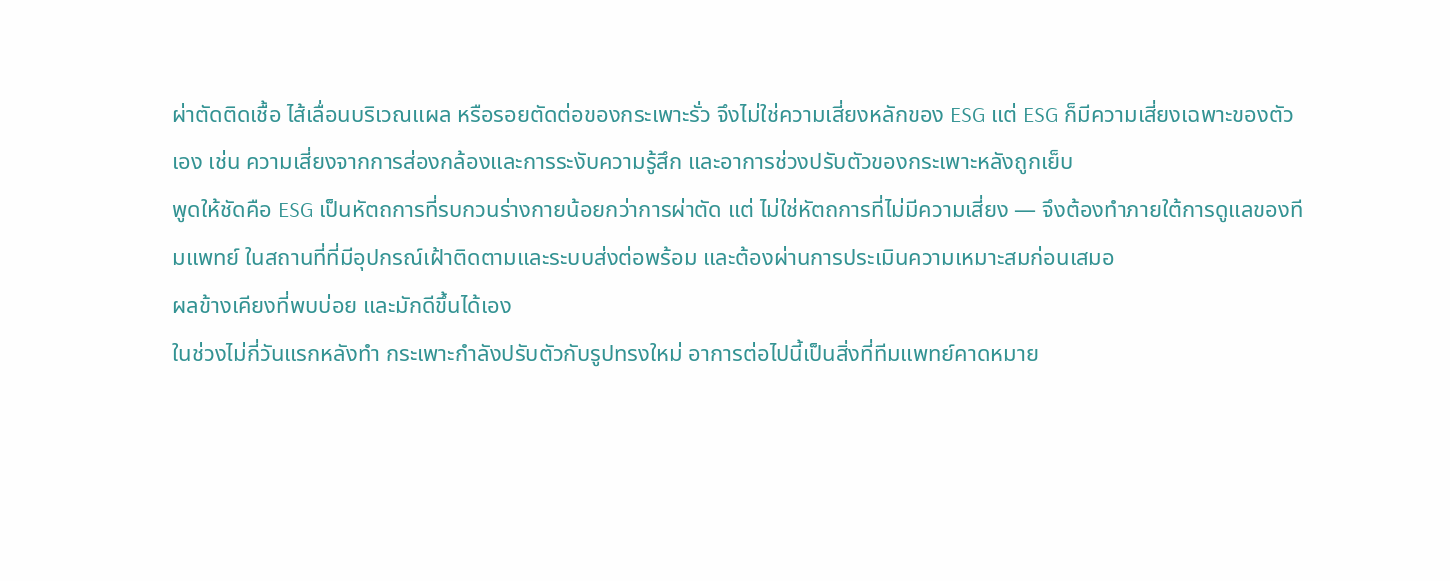ผ่าตัดติดเชื้อ ไส้เลื่อนบริเวณแผล หรือรอยตัดต่อของกระเพาะรั่ว จึงไม่ใช่ความเสี่ยงหลักของ ESG แต่ ESG ก็มีความเสี่ยงเฉพาะของตัวเอง เช่น ความเสี่ยงจากการส่องกล้องและการระงับความรู้สึก และอาการช่วงปรับตัวของกระเพาะหลังถูกเย็บ
พูดให้ชัดคือ ESG เป็นหัตถการที่รบกวนร่างกายน้อยกว่าการผ่าตัด แต่ ไม่ใช่หัตถการที่ไม่มีความเสี่ยง — จึงต้องทำภายใต้การดูแลของทีมแพทย์ ในสถานที่ที่มีอุปกรณ์เฝ้าติดตามและระบบส่งต่อพร้อม และต้องผ่านการประเมินความเหมาะสมก่อนเสมอ
ผลข้างเคียงที่พบบ่อย และมักดีขึ้นได้เอง
ในช่วงไม่กี่วันแรกหลังทำ กระเพาะกำลังปรับตัวกับรูปทรงใหม่ อาการต่อไปนี้เป็นสิ่งที่ทีมแพทย์คาดหมาย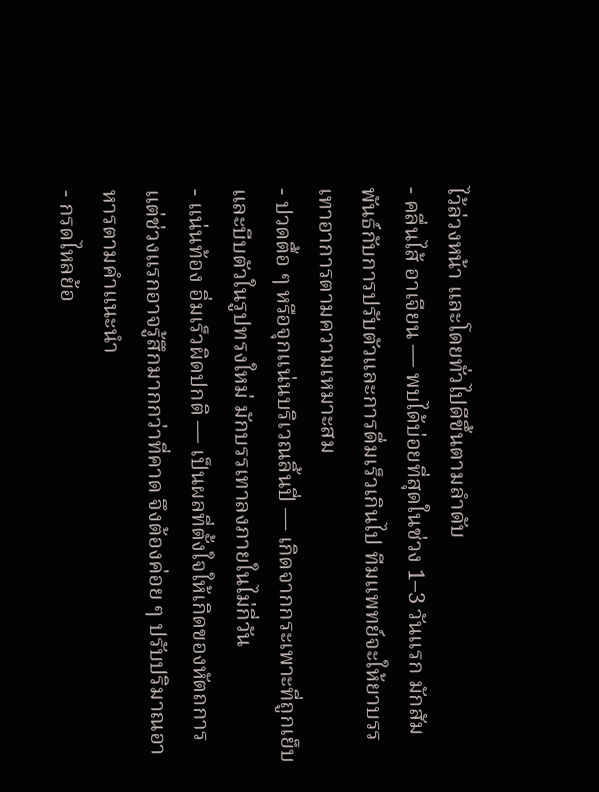ไว้ล่วงหน้า และโดยทั่วไปดีขึ้นตามลำดับ
- คลื่นไส้ อาเจียน — พบได้บ่อยที่สุดในช่วง 1–3 วันแรก มักสัมพันธ์กับการปรับตัวและการดื่มเร็วเกินไป ทีมแพทย์จะให้ยาบรรเทาอาการตามความเหมาะสม
- ปวดตื้อ ๆ หรือจุกแน่นบริเวณลิ้นปี่ — เกิดจากกระเพาะที่ถูกเย็บและบีบตัวในรูปทรงใหม่ มักบรรเทาลงภายในไม่กี่วัน
- แน่นท้อง อิ่มเร็วผิดปกติ — เป็นผลที่ตั้งใจให้เกิดของหัตถการ แต่ช่วงแรกอาจรู้สึกมากกว่าที่คาด จึงต้องค่อย ๆ ปรับปริมาณอาหารตามคำแนะนำ
- กรดไหลย้อ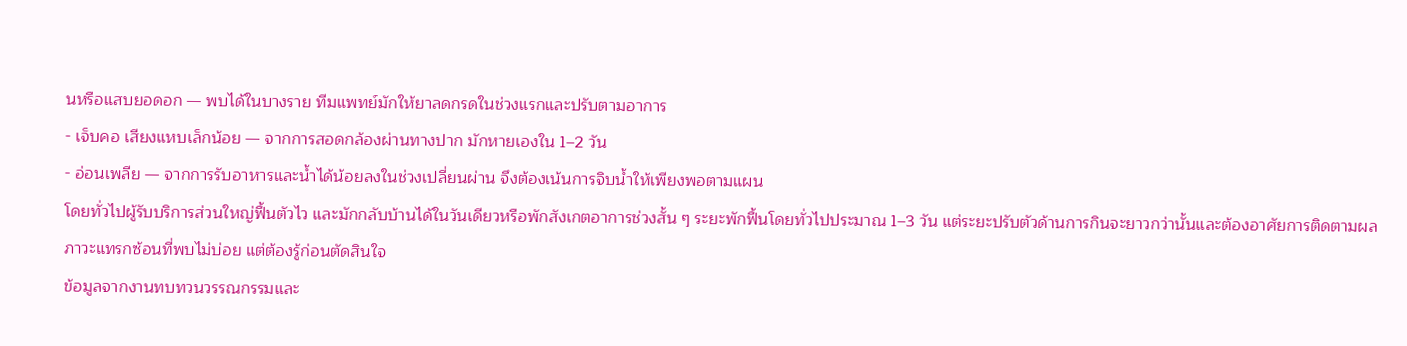นหรือแสบยอดอก — พบได้ในบางราย ทีมแพทย์มักให้ยาลดกรดในช่วงแรกและปรับตามอาการ
- เจ็บคอ เสียงแหบเล็กน้อย — จากการสอดกล้องผ่านทางปาก มักหายเองใน 1–2 วัน
- อ่อนเพลีย — จากการรับอาหารและน้ำได้น้อยลงในช่วงเปลี่ยนผ่าน จึงต้องเน้นการจิบน้ำให้เพียงพอตามแผน
โดยทั่วไปผู้รับบริการส่วนใหญ่ฟื้นตัวไว และมักกลับบ้านได้ในวันเดียวหรือพักสังเกตอาการช่วงสั้น ๆ ระยะพักฟื้นโดยทั่วไปประมาณ 1–3 วัน แต่ระยะปรับตัวด้านการกินจะยาวกว่านั้นและต้องอาศัยการติดตามผล
ภาวะแทรกซ้อนที่พบไม่บ่อย แต่ต้องรู้ก่อนตัดสินใจ
ข้อมูลจากงานทบทวนวรรณกรรมและ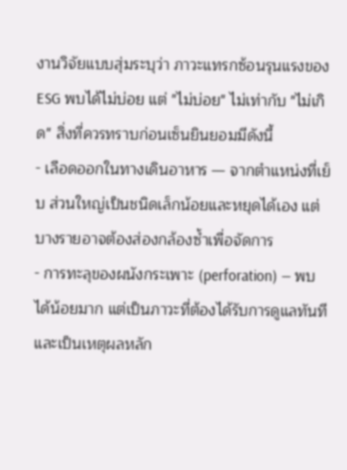งานวิจัยแบบสุ่มระบุว่า ภาวะแทรกซ้อนรุนแรงของ ESG พบได้ไม่บ่อย แต่ "ไม่บ่อย" ไม่เท่ากับ "ไม่เกิด" สิ่งที่ควรทราบก่อนเซ็นยินยอมมีดังนี้
- เลือดออกในทางเดินอาหาร — จากตำแหน่งที่เย็บ ส่วนใหญ่เป็นชนิดเล็กน้อยและหยุดได้เอง แต่บางรายอาจต้องส่องกล้องซ้ำเพื่อจัดการ
- การทะลุของผนังกระเพาะ (perforation) — พบได้น้อยมาก แต่เป็นภาวะที่ต้องได้รับการดูแลทันที และเป็นเหตุผลหลัก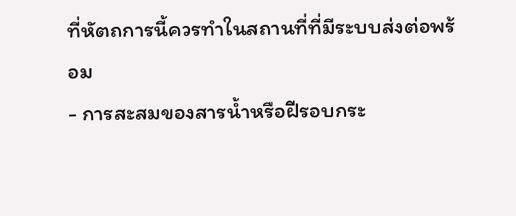ที่หัตถการนี้ควรทำในสถานที่ที่มีระบบส่งต่อพร้อม
- การสะสมของสารน้ำหรือฝีรอบกระ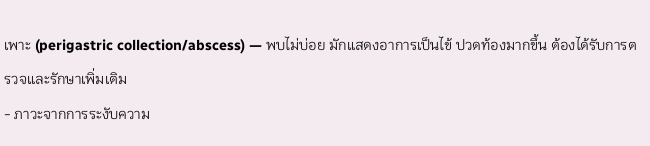เพาะ (perigastric collection/abscess) — พบไม่บ่อย มักแสดงอาการเป็นไข้ ปวดท้องมากขึ้น ต้องได้รับการตรวจและรักษาเพิ่มเติม
- ภาวะจากการระงับความ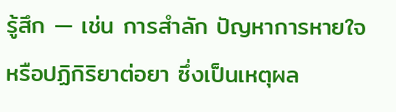รู้สึก — เช่น การสำลัก ปัญหาการหายใจ หรือปฏิกิริยาต่อยา ซึ่งเป็นเหตุผล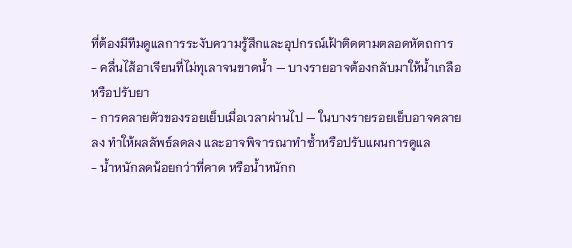ที่ต้องมีทีมดูแลการระงับความรู้สึกและอุปกรณ์เฝ้าติดตามตลอดหัตถการ
- คลื่นไส้อาเจียนที่ไม่ทุเลาจนขาดน้ำ — บางรายอาจต้องกลับมาให้น้ำเกลือหรือปรับยา
- การคลายตัวของรอยเย็บเมื่อเวลาผ่านไป — ในบางรายรอยเย็บอาจคลายลง ทำให้ผลลัพธ์ลดลง และอาจพิจารณาทำซ้ำหรือปรับแผนการดูแล
- น้ำหนักลดน้อยกว่าที่คาด หรือน้ำหนักก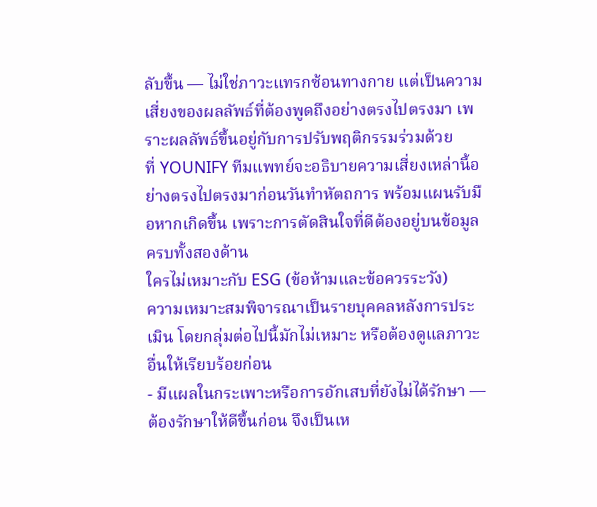ลับขึ้น — ไม่ใช่ภาวะแทรกซ้อนทางกาย แต่เป็นความเสี่ยงของผลลัพธ์ที่ต้องพูดถึงอย่างตรงไปตรงมา เพราะผลลัพธ์ขึ้นอยู่กับการปรับพฤติกรรมร่วมด้วย
ที่ YOUNIFY ทีมแพทย์จะอธิบายความเสี่ยงเหล่านี้อย่างตรงไปตรงมาก่อนวันทำหัตถการ พร้อมแผนรับมือหากเกิดขึ้น เพราะการตัดสินใจที่ดีต้องอยู่บนข้อมูลครบทั้งสองด้าน
ใครไม่เหมาะกับ ESG (ข้อห้ามและข้อควรระวัง)
ความเหมาะสมพิจารณาเป็นรายบุคคลหลังการประเมิน โดยกลุ่มต่อไปนี้มักไม่เหมาะ หรือต้องดูแลภาวะอื่นให้เรียบร้อยก่อน
- มีแผลในกระเพาะหรือการอักเสบที่ยังไม่ได้รักษา — ต้องรักษาให้ดีขึ้นก่อน จึงเป็นเห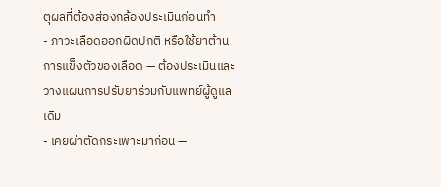ตุผลที่ต้องส่องกล้องประเมินก่อนทำ
- ภาวะเลือดออกผิดปกติ หรือใช้ยาต้านการแข็งตัวของเลือด — ต้องประเมินและวางแผนการปรับยาร่วมกับแพทย์ผู้ดูแลเดิม
- เคยผ่าตัดกระเพาะมาก่อน —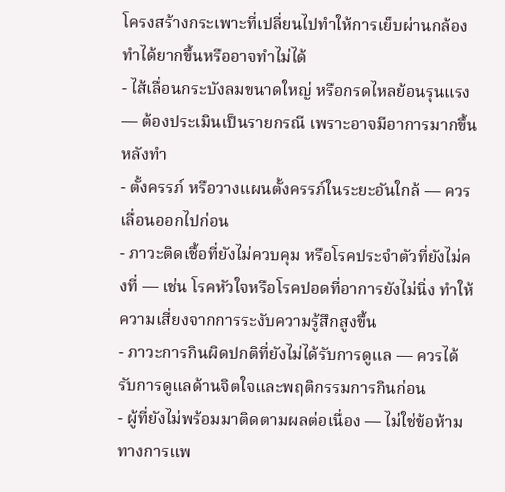โครงสร้างกระเพาะที่เปลี่ยนไปทำให้การเย็บผ่านกล้องทำได้ยากขึ้นหรืออาจทำไม่ได้
- ไส้เลื่อนกระบังลมขนาดใหญ่ หรือกรดไหลย้อนรุนแรง — ต้องประเมินเป็นรายกรณี เพราะอาจมีอาการมากขึ้นหลังทำ
- ตั้งครรภ์ หรือวางแผนตั้งครรภ์ในระยะอันใกล้ — ควรเลื่อนออกไปก่อน
- ภาวะติดเชื้อที่ยังไม่ควบคุม หรือโรคประจำตัวที่ยังไม่คงที่ — เช่น โรคหัวใจหรือโรคปอดที่อาการยังไม่นิ่ง ทำให้ความเสี่ยงจากการระงับความรู้สึกสูงขึ้น
- ภาวะการกินผิดปกติที่ยังไม่ได้รับการดูแล — ควรได้รับการดูแลด้านจิตใจและพฤติกรรมการกินก่อน
- ผู้ที่ยังไม่พร้อมมาติดตามผลต่อเนื่อง — ไม่ใช่ข้อห้ามทางการแพ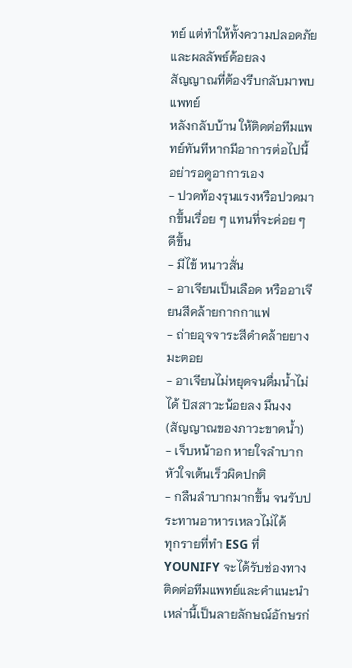ทย์ แต่ทำให้ทั้งความปลอดภัยและผลลัพธ์ด้อยลง
สัญญาณที่ต้องรีบกลับมาพบแพทย์
หลังกลับบ้าน ให้ติดต่อทีมแพทย์ทันทีหากมีอาการต่อไปนี้ อย่ารอดูอาการเอง
- ปวดท้องรุนแรงหรือปวดมากขึ้นเรื่อย ๆ แทนที่จะค่อย ๆ ดีขึ้น
- มีไข้ หนาวสั่น
- อาเจียนเป็นเลือด หรืออาเจียนสีคล้ายกากกาแฟ
- ถ่ายอุจจาระสีดำคล้ายยางมะตอย
- อาเจียนไม่หยุดจนดื่มน้ำไม่ได้ ปัสสาวะน้อยลง มึนงง (สัญญาณของภาวะขาดน้ำ)
- เจ็บหน้าอก หายใจลำบาก หัวใจเต้นเร็วผิดปกติ
- กลืนลำบากมากขึ้น จนรับประทานอาหารเหลวไม่ได้
ทุกรายที่ทำ ESG ที่ YOUNIFY จะได้รับช่องทางติดต่อทีมแพทย์และคำแนะนำเหล่านี้เป็นลายลักษณ์อักษรก่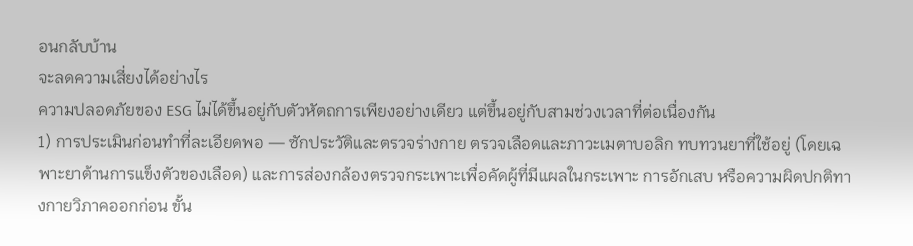อนกลับบ้าน
จะลดความเสี่ยงได้อย่างไร
ความปลอดภัยของ ESG ไม่ได้ขึ้นอยู่กับตัวหัตถการเพียงอย่างเดียว แต่ขึ้นอยู่กับสามช่วงเวลาที่ต่อเนื่องกัน
1) การประเมินก่อนทำที่ละเอียดพอ — ซักประวัติและตรวจร่างกาย ตรวจเลือดและภาวะเมตาบอลิก ทบทวนยาที่ใช้อยู่ (โดยเฉพาะยาต้านการแข็งตัวของเลือด) และการส่องกล้องตรวจกระเพาะเพื่อคัดผู้ที่มีแผลในกระเพาะ การอักเสบ หรือความผิดปกติทางกายวิภาคออกก่อน ขั้น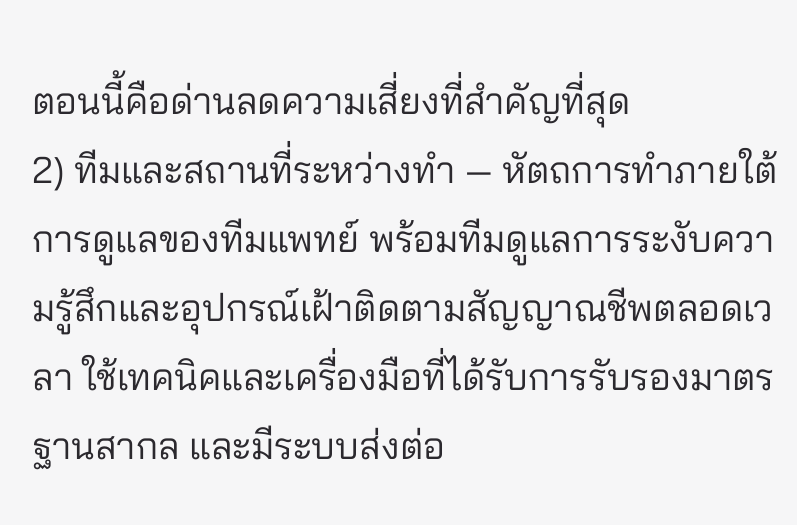ตอนนี้คือด่านลดความเสี่ยงที่สำคัญที่สุด
2) ทีมและสถานที่ระหว่างทำ — หัตถการทำภายใต้การดูแลของทีมแพทย์ พร้อมทีมดูแลการระงับความรู้สึกและอุปกรณ์เฝ้าติดตามสัญญาณชีพตลอดเวลา ใช้เทคนิคและเครื่องมือที่ได้รับการรับรองมาตรฐานสากล และมีระบบส่งต่อ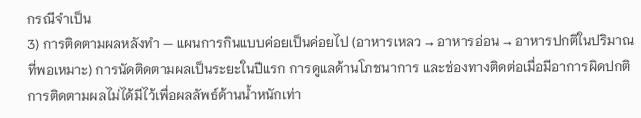กรณีจำเป็น
3) การติดตามผลหลังทำ — แผนการกินแบบค่อยเป็นค่อยไป (อาหารเหลว → อาหารอ่อน → อาหารปกติในปริมาณที่พอเหมาะ) การนัดติดตามผลเป็นระยะในปีแรก การดูแลด้านโภชนาการ และช่องทางติดต่อเมื่อมีอาการผิดปกติ การติดตามผลไม่ได้มีไว้เพื่อผลลัพธ์ด้านน้ำหนักเท่า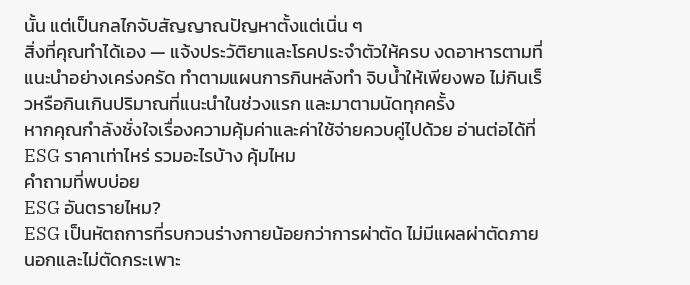นั้น แต่เป็นกลไกจับสัญญาณปัญหาตั้งแต่เนิ่น ๆ
สิ่งที่คุณทำได้เอง — แจ้งประวัติยาและโรคประจำตัวให้ครบ งดอาหารตามที่แนะนำอย่างเคร่งครัด ทำตามแผนการกินหลังทำ จิบน้ำให้เพียงพอ ไม่กินเร็วหรือกินเกินปริมาณที่แนะนำในช่วงแรก และมาตามนัดทุกครั้ง
หากคุณกำลังชั่งใจเรื่องความคุ้มค่าและค่าใช้จ่ายควบคู่ไปด้วย อ่านต่อได้ที่ ESG ราคาเท่าไหร่ รวมอะไรบ้าง คุ้มไหม
คำถามที่พบบ่อย
ESG อันตรายไหม?
ESG เป็นหัตถการที่รบกวนร่างกายน้อยกว่าการผ่าตัด ไม่มีแผลผ่าตัดภายนอกและไม่ตัดกระเพาะ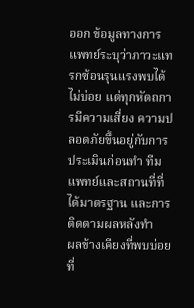ออก ข้อมูลทางการแพทย์ระบุว่าภาวะแทรกซ้อนรุนแรงพบได้ไม่บ่อย แต่ทุกหัตถการมีความเสี่ยง ความปลอดภัยขึ้นอยู่กับการประเมินก่อนทำ ทีมแพทย์และสถานที่ที่ได้มาตรฐาน และการติดตามผลหลังทำ
ผลข้างเคียงที่พบบ่อยที่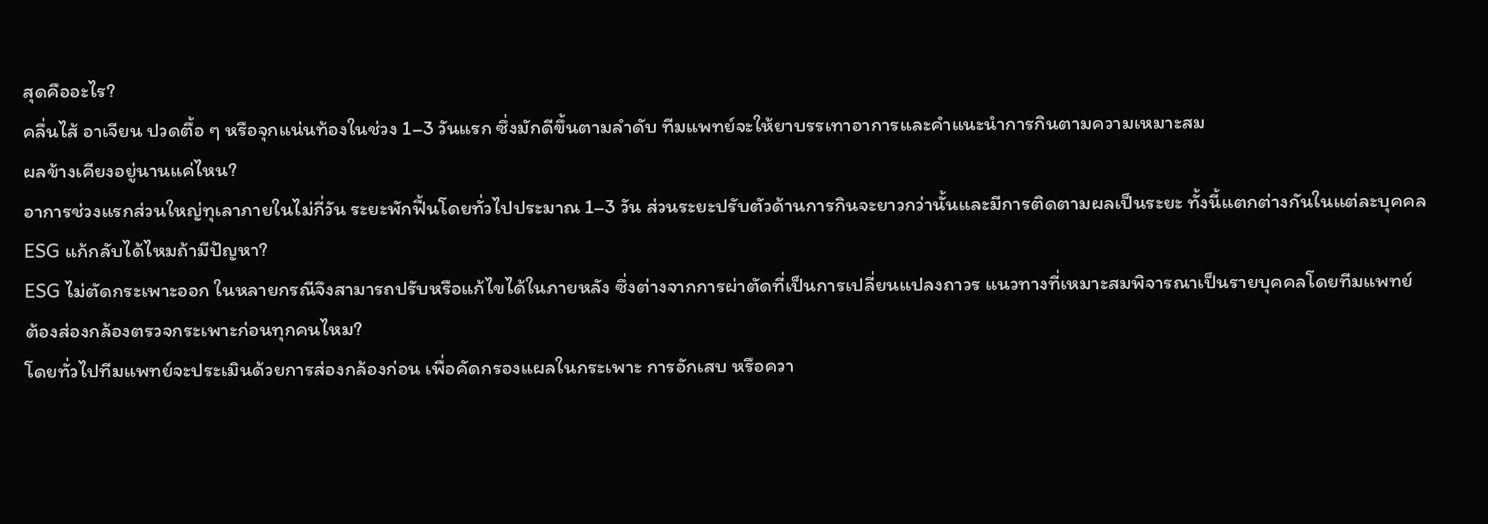สุดคืออะไร?
คลื่นไส้ อาเจียน ปวดตื้อ ๆ หรือจุกแน่นท้องในช่วง 1–3 วันแรก ซึ่งมักดีขึ้นตามลำดับ ทีมแพทย์จะให้ยาบรรเทาอาการและคำแนะนำการกินตามความเหมาะสม
ผลข้างเคียงอยู่นานแค่ไหน?
อาการช่วงแรกส่วนใหญ่ทุเลาภายในไม่กี่วัน ระยะพักฟื้นโดยทั่วไปประมาณ 1–3 วัน ส่วนระยะปรับตัวด้านการกินจะยาวกว่านั้นและมีการติดตามผลเป็นระยะ ทั้งนี้แตกต่างกันในแต่ละบุคคล
ESG แก้กลับได้ไหมถ้ามีปัญหา?
ESG ไม่ตัดกระเพาะออก ในหลายกรณีจึงสามารถปรับหรือแก้ไขได้ในภายหลัง ซึ่งต่างจากการผ่าตัดที่เป็นการเปลี่ยนแปลงถาวร แนวทางที่เหมาะสมพิจารณาเป็นรายบุคคลโดยทีมแพทย์
ต้องส่องกล้องตรวจกระเพาะก่อนทุกคนไหม?
โดยทั่วไปทีมแพทย์จะประเมินด้วยการส่องกล้องก่อน เพื่อคัดกรองแผลในกระเพาะ การอักเสบ หรือควา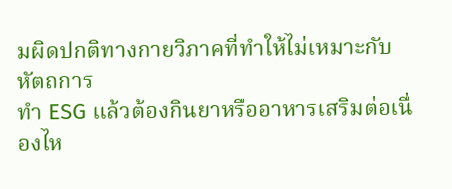มผิดปกติทางกายวิภาคที่ทำให้ไม่เหมาะกับหัตถการ
ทำ ESG แล้วต้องกินยาหรืออาหารเสริมต่อเนื่องไห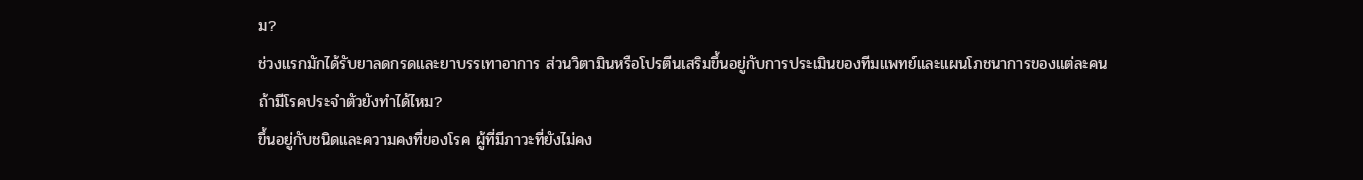ม?
ช่วงแรกมักได้รับยาลดกรดและยาบรรเทาอาการ ส่วนวิตามินหรือโปรตีนเสริมขึ้นอยู่กับการประเมินของทีมแพทย์และแผนโภชนาการของแต่ละคน
ถ้ามีโรคประจำตัวยังทำได้ไหม?
ขึ้นอยู่กับชนิดและความคงที่ของโรค ผู้ที่มีภาวะที่ยังไม่คง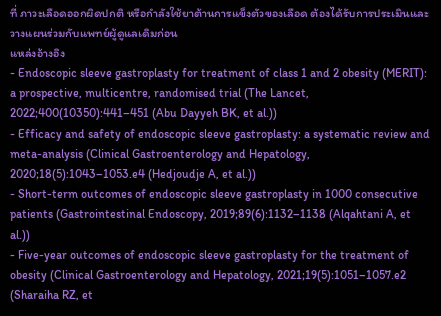ที่ ภาวะเลือดออกผิดปกติ หรือกำลังใช้ยาต้านการแข็งตัวของเลือด ต้องได้รับการประเมินและวางแผนร่วมกับแพทย์ผู้ดูแลเดิมก่อน
แหล่งอ้างอิง
- Endoscopic sleeve gastroplasty for treatment of class 1 and 2 obesity (MERIT): a prospective, multicentre, randomised trial (The Lancet, 2022;400(10350):441–451 (Abu Dayyeh BK, et al.))
- Efficacy and safety of endoscopic sleeve gastroplasty: a systematic review and meta-analysis (Clinical Gastroenterology and Hepatology, 2020;18(5):1043–1053.e4 (Hedjoudje A, et al.))
- Short-term outcomes of endoscopic sleeve gastroplasty in 1000 consecutive patients (Gastrointestinal Endoscopy, 2019;89(6):1132–1138 (Alqahtani A, et al.))
- Five-year outcomes of endoscopic sleeve gastroplasty for the treatment of obesity (Clinical Gastroenterology and Hepatology, 2021;19(5):1051–1057.e2 (Sharaiha RZ, et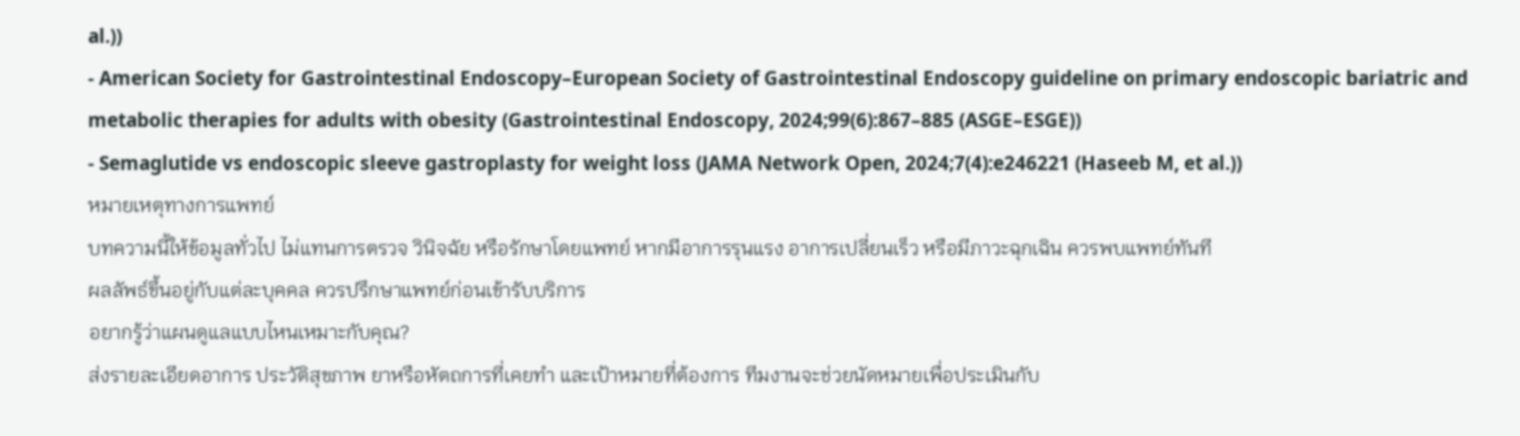al.))
- American Society for Gastrointestinal Endoscopy–European Society of Gastrointestinal Endoscopy guideline on primary endoscopic bariatric and metabolic therapies for adults with obesity (Gastrointestinal Endoscopy, 2024;99(6):867–885 (ASGE–ESGE))
- Semaglutide vs endoscopic sleeve gastroplasty for weight loss (JAMA Network Open, 2024;7(4):e246221 (Haseeb M, et al.))
หมายเหตุทางการแพทย์
บทความนี้ให้ข้อมูลทั่วไป ไม่แทนการตรวจ วินิจฉัย หรือรักษาโดยแพทย์ หากมีอาการรุนแรง อาการเปลี่ยนเร็ว หรือมีภาวะฉุกเฉิน ควรพบแพทย์ทันที
ผลลัพธ์ขึ้นอยู่กับแต่ละบุคคล ควรปรึกษาแพทย์ก่อนเข้ารับบริการ
อยากรู้ว่าแผนดูแลแบบไหนเหมาะกับคุณ?
ส่งรายละเอียดอาการ ประวัติสุขภาพ ยาหรือหัตถการที่เคยทำ และเป้าหมายที่ต้องการ ทีมงานจะช่วยนัดหมายเพื่อประเมินกับ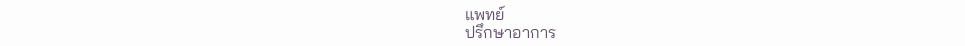แพทย์
ปรึกษาอาการ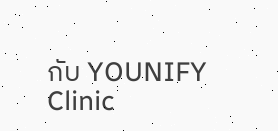กับ YOUNIFY Clinic